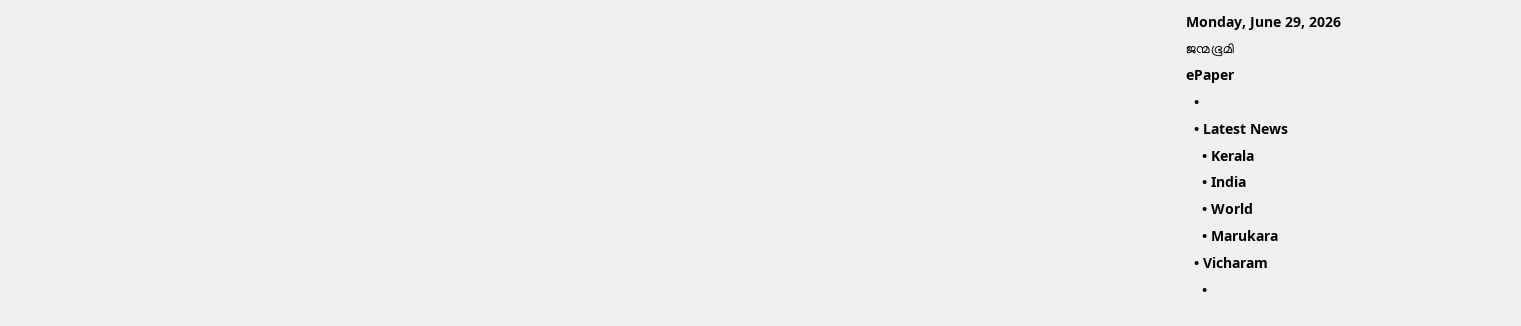Monday, June 29, 2026
ജന്മഭൂമി
ePaper
  •
  • Latest News
    • Kerala
    • India
    • World
    • Marukara
  • Vicharam
    •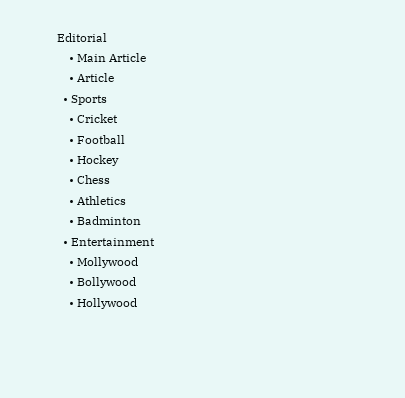Editorial
    • Main Article
    • Article
  • Sports
    • Cricket
    • Football
    • Hockey
    • Chess
    • Athletics
    • Badminton
  • Entertainment
    • Mollywood
    • Bollywood
    • Hollywood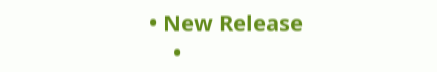• New Release
    •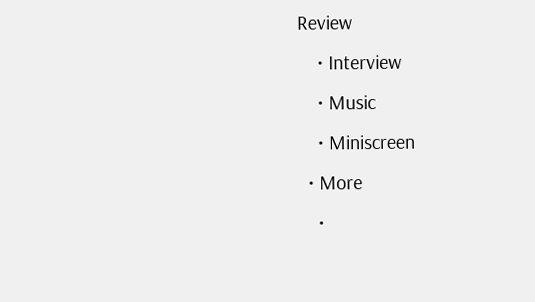Review
    • Interview
    • Music
    • Miniscreen
  • More
    •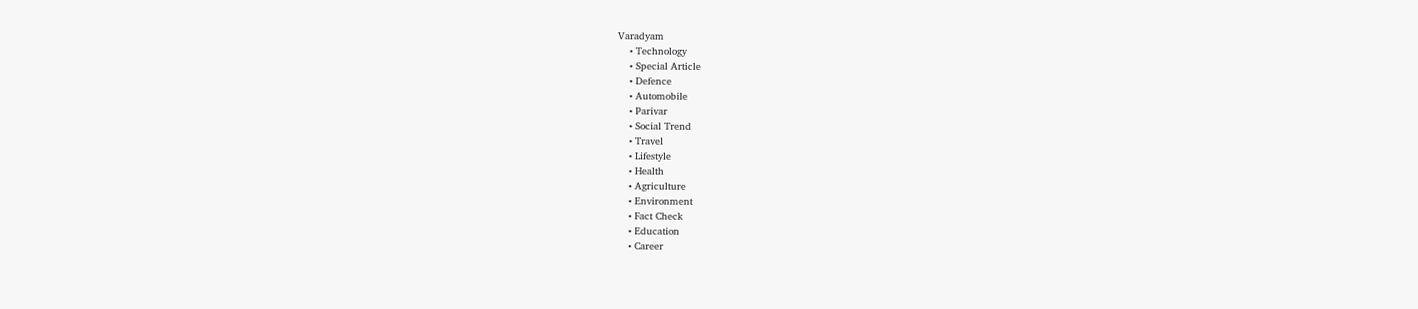Varadyam
    • Technology
    • Special Article
    • Defence
    • Automobile
    • Parivar
    • Social Trend
    • Travel
    • Lifestyle
    • Health
    • Agriculture
    • Environment
    • Fact Check
    • Education
    • Career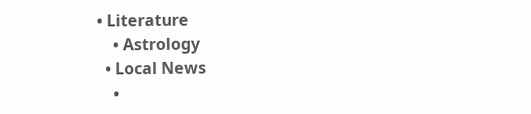• Literature
    • Astrology
  • Local News
    •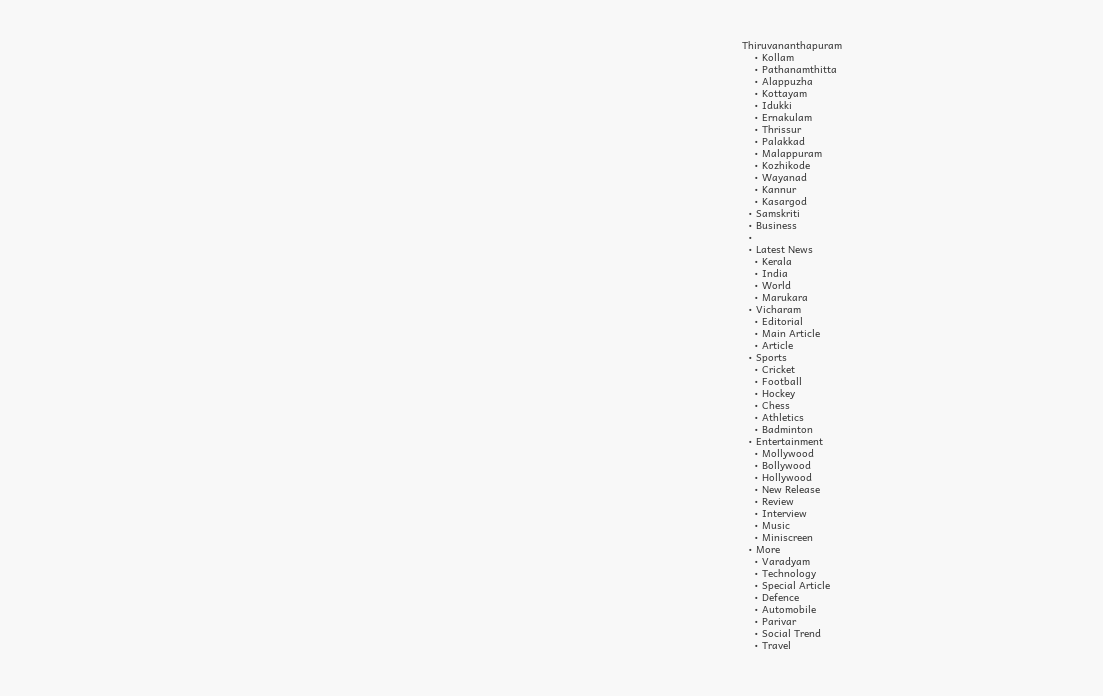Thiruvananthapuram
    • Kollam
    • Pathanamthitta
    • Alappuzha
    • Kottayam
    • Idukki
    • Ernakulam
    • Thrissur
    • Palakkad
    • Malappuram
    • Kozhikode
    • Wayanad
    • Kannur
    • Kasargod
  • Samskriti
  • Business
  •
  • Latest News
    • Kerala
    • India
    • World
    • Marukara
  • Vicharam
    • Editorial
    • Main Article
    • Article
  • Sports
    • Cricket
    • Football
    • Hockey
    • Chess
    • Athletics
    • Badminton
  • Entertainment
    • Mollywood
    • Bollywood
    • Hollywood
    • New Release
    • Review
    • Interview
    • Music
    • Miniscreen
  • More
    • Varadyam
    • Technology
    • Special Article
    • Defence
    • Automobile
    • Parivar
    • Social Trend
    • Travel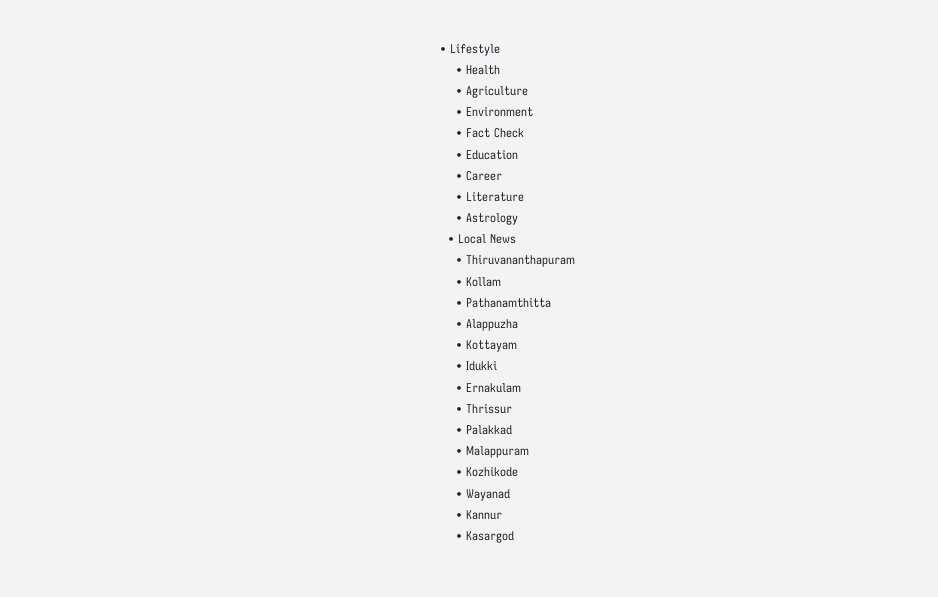• Lifestyle
    • Health
    • Agriculture
    • Environment
    • Fact Check
    • Education
    • Career
    • Literature
    • Astrology
  • Local News
    • Thiruvananthapuram
    • Kollam
    • Pathanamthitta
    • Alappuzha
    • Kottayam
    • Idukki
    • Ernakulam
    • Thrissur
    • Palakkad
    • Malappuram
    • Kozhikode
    • Wayanad
    • Kannur
    • Kasargod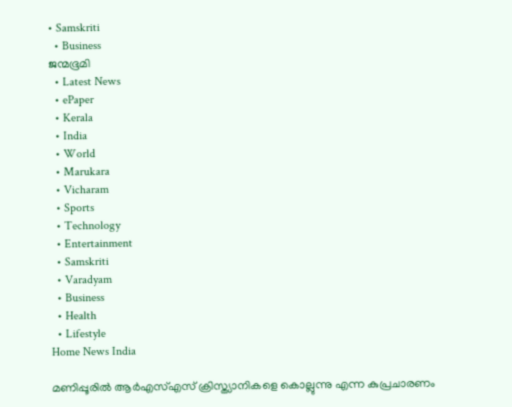• Samskriti
  • Business
ജന്മഭൂമി
  • Latest News
  • ePaper
  • Kerala
  • India
  • World
  • Marukara
  • Vicharam
  • Sports
  • Technology
  • Entertainment
  • Samskriti
  • Varadyam
  • Business
  • Health
  • Lifestyle
Home News India

മണിപ്പൂരില്‍ ആര്‍എസ്എസ് ക്രിസ്ത്യാനികളെ കൊല്ലുന്നു എന്ന കുപ്രചാരണം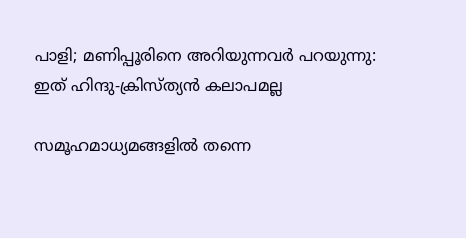പാളി; മണിപ്പൂരിനെ അറിയുന്നവര്‍ പറയുന്നു: ഇത് ഹിന്ദു-ക്രിസ്ത്യന്‍ കലാപമല്ല

സമൂഹമാധ്യമങ്ങളില്‍ തന്നെ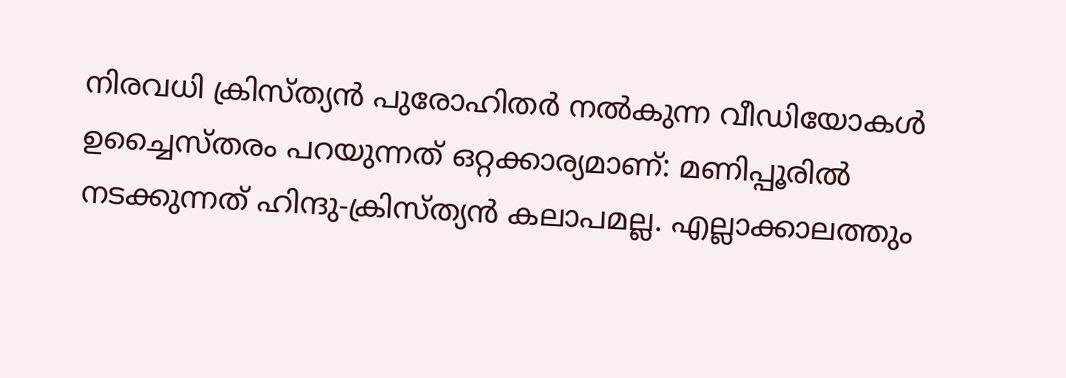നിരവധി ക്രിസ്ത്യന്‍ പുരോഹിതര്‍ നല്‍കുന്ന വീഡിയോകള്‍ ഉച്ചൈസ്തരം പറയുന്നത് ഒറ്റക്കാര്യമാണ്: മണിപ്പൂരില്‍ നടക്കുന്നത് ഹിന്ദു-ക്രിസ്ത്യന്‍ കലാപമല്ല. എല്ലാക്കാലത്തും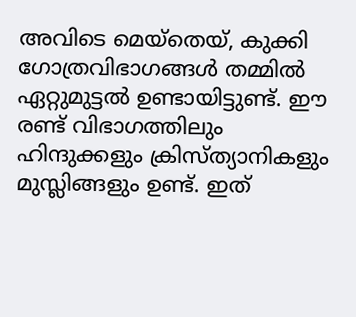അവിടെ മെയ്തെയ്, കുക്കി ഗോത്രവിഭാഗങ്ങള്‍ തമ്മില്‍ ഏറ്റുമുട്ടല്‍ ഉണ്ടായിട്ടുണ്ട്. ഈ രണ്ട് വിഭാഗത്തിലും ഹിന്ദുക്കളും ക്രിസ്ത്യാനികളും മുസ്ലിങ്ങളും ഉണ്ട്. ഇത്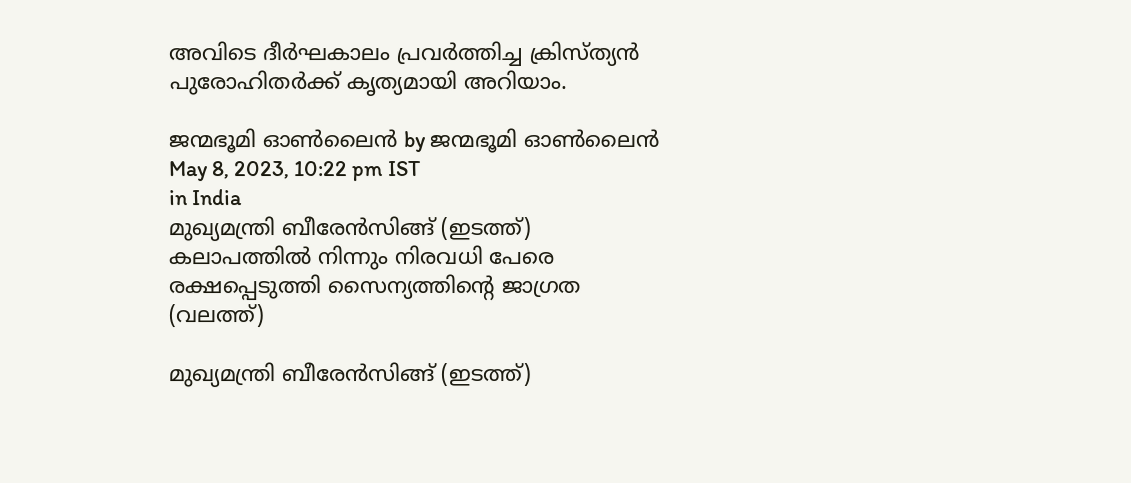അവിടെ ദീര്‍ഘകാലം പ്രവര്‍ത്തിച്ച ക്രിസ്ത്യന്‍ പുരോഹിതര്‍ക്ക് കൃത്യമായി അറിയാം.

ജന്മഭൂമി ഓണ്‍ലൈന്‍ by ജന്മഭൂമി ഓണ്‍ലൈന്‍
May 8, 2023, 10:22 pm IST
in India
മുഖ്യമന്ത്രി ബീരേന്‍സിങ്ങ് (ഇടത്ത്) കലാപത്തില്‍ നിന്നും നിരവധി പേരെ രക്ഷപ്പെടുത്തി സൈന്യത്തിന്‍റെ ജാഗ്രത (വലത്ത്)

മുഖ്യമന്ത്രി ബീരേന്‍സിങ്ങ് (ഇടത്ത്)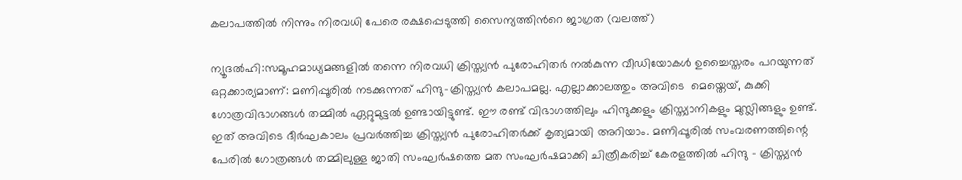കലാപത്തില്‍ നിന്നും നിരവധി പേരെ രക്ഷപ്പെടുത്തി സൈന്യത്തിന്‍റെ ജാഗ്രത (വലത്ത്)

ന്യൂദല്‍ഹി:സമൂഹമാധ്യമങ്ങളില്‍ തന്നെ നിരവധി ക്രിസ്ത്യന്‍ പുരോഹിതര്‍ നല്‍കുന്ന വീഡിയോകള്‍ ഉച്ചൈസ്തരം പറയുന്നത് ഒറ്റക്കാര്യമാണ്: മണിപ്പൂരില്‍ നടക്കുന്നത് ഹിന്ദു-ക്രിസ്ത്യന്‍ കലാപമല്ല. എല്ലാക്കാലത്തും അവിടെ  മെയ്തെയ്, കുക്കി ഗോത്രവിഭാഗങ്ങള്‍ തമ്മില്‍ ഏറ്റുമുട്ടല്‍ ഉണ്ടായിട്ടുണ്ട്. ഈ രണ്ട് വിഭാഗത്തിലും ഹിന്ദുക്കളും ക്രിസ്ത്യാനികളും മുസ്ലിങ്ങളും ഉണ്ട്. ഇത് അവിടെ ദീര്‍ഘകാലം പ്രവര്‍ത്തിച്ച ക്രിസ്ത്യന്‍ പുരോഹിതര്‍ക്ക് കൃത്യമായി അറിയാം. മണിപ്പൂരിൽ സംവരണത്തിന്റെ പേരിൽ ഗോത്രങ്ങൾ തമ്മിലുള്ള ജാതി സംഘർഷത്തെ മത സംഘർഷമാക്കി ചിത്രീകരിച്ച് കേരളത്തിൽ ഹിന്ദു – ക്രിസ്ത്യൻ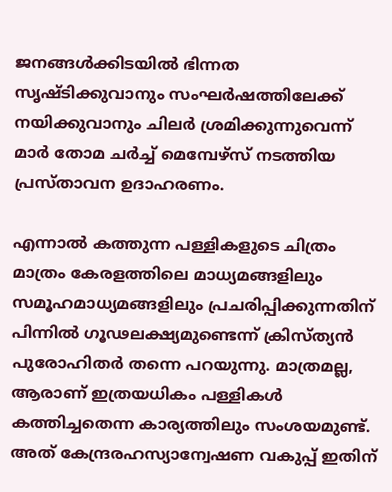ജനങ്ങൾക്കിടയിൽ ഭിന്നത സൃഷ്ടിക്കുവാനും സംഘർഷത്തിലേക്ക് നയിക്കുവാനും ചിലർ ശ്രമിക്കുന്നുവെന്ന് മാർ തോമ ചർച്ച് മെമ്പേഴ്സ് നടത്തിയ പ്രസ്താവന ഉദാഹരണം.

എന്നാല്‍ കത്തുന്ന പള്ളികളുടെ ചിത്രം മാത്രം കേരളത്തിലെ മാധ്യമങ്ങളിലും സമൂഹമാധ്യമങ്ങളിലും പ്രചരിപ്പിക്കുന്നതിന് പിന്നില്‍ ഗൂഢലക്ഷ്യമുണ്ടെന്ന് ക്രിസ്ത്യന്‍ പുരോഹിതര്‍ തന്നെ പറയുന്നു. മാത്രമല്ല, ആരാണ് ഇത്രയധികം പള്ളികള്‍ കത്തിച്ചതെന്ന കാര്യത്തിലും സംശയമുണ്ട്. അത് കേന്ദ്രരഹസ്യാന്വേഷണ വകുപ്പ് ഇതിന്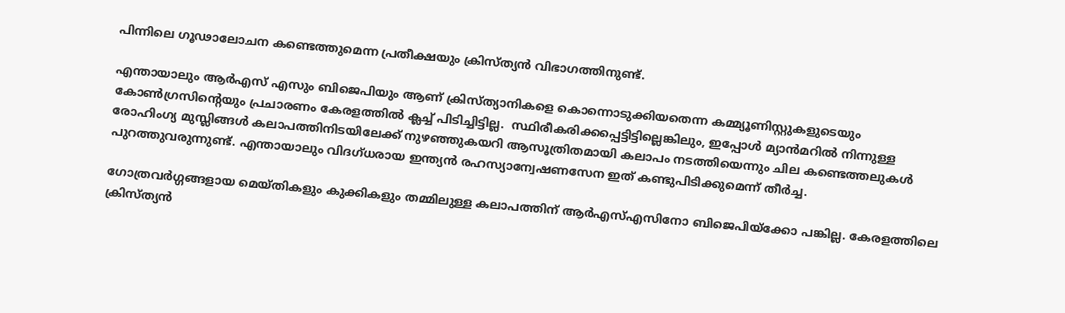പിന്നിലെ ഗൂഢാലോചന കണ്ടെത്തുമെന്ന പ്രതീക്ഷയും ക്രിസ്ത്യന്‍ വിഭാഗത്തിനുണ്ട്.

എന്തായാലും ആര്‍എസ് എസും ബിജെപിയും ആണ് ക്രിസ്ത്യാനികളെ കൊന്നൊടുക്കിയതെന്ന കമ്മ്യൂണിസ്റ്റുകളുടെയും കോണ്‍ഗ്രസിന്റെയും പ്രചാരണം കേരളത്തില്‍ ക്ലച്ച് പിടിച്ചിട്ടില്ല.  സ്ഥിരീകരിക്കപ്പെട്ടിട്ടില്ലെങ്കിലും, ഇപ്പോള്‍ മ്യാന്‍മറില്‍ നിന്നുള്ള രോഹിംഗ്യ മുസ്ലിങ്ങള്‍ കലാപത്തിനിടയിലേക്ക് നുഴഞ്ഞുകയറി ആസൂത്രിതമായി കലാപം നടത്തിയെന്നും ചില കണ്ടെത്തലുകള്‍ പുറത്തുവരുന്നുണ്ട്. എന്തായാലും വിദഗ്ധരായ ഇന്ത്യന്‍ രഹസ്യാന്വേഷണസേന ഇത് കണ്ടുപിടിക്കുമെന്ന് തീര്‍ച്ച.

ഗോത്രവര്‍ഗ്ഗങ്ങളായ മെയ്തികളും കുക്കികളും തമ്മിലുള്ള കലാപത്തിന് ആര്‍എസ്എസിനോ ബിജെപിയ്‌ക്കോ പങ്കില്ല. കേരളത്തിലെ ക്രിസ്ത്യന്‍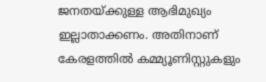ജനതയ്‌ക്കുള്ള ആഭിമുഖ്യം ഇല്ലാതാക്കണം. അതിനാണ് കേരളത്തില്‍ കമ്മ്യൂണിസ്റ്റുകളും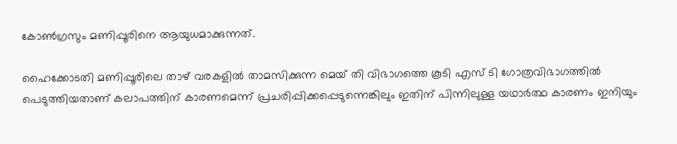കോണ്‍ഗ്രസും മണിപ്പൂരിനെ ആയുധമാക്കുന്നത്.

ഹൈക്കോടതി മണിപ്പൂരിലെ താഴ് വരകളില്‍ താമസിക്കുന്ന മെയ് തി വിഭാഗത്തെ കൂടി എസ് ടി ഗോത്രവിഭാഗത്തില്‍ പെടുത്തിയതാണ് കലാപത്തിന് കാരണമെന്ന് പ്രചരിപ്പിക്കപ്പെടുന്നെങ്കിലും ഇതിന് പിന്നിലുള്ള യഥാര്‍ത്ഥ കാരണം ഇനിയും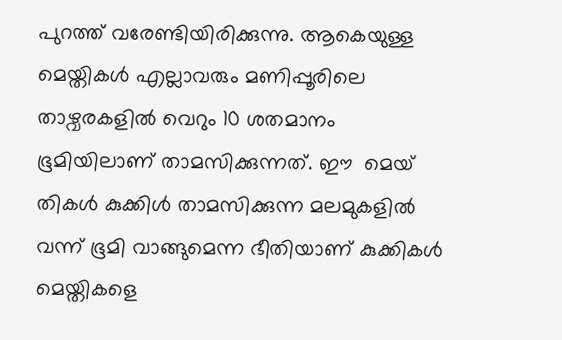പുറത്ത് വരേണ്ടിയിരിക്കുന്നു. ആകെയുള്ള മെയ്തികള്‍ എല്ലാവരും മണിപ്പൂരിലെ താഴ്വരകളില്‍ വെറും 10 ശതമാനം ഭൂമിയിലാണ് താമസിക്കുന്നത്. ഈ  മെയ് തികള്‍ കുക്കിള്‍ താമസിക്കുന്ന മലമുകളില്‍ വന്ന് ഭൂമി വാങ്ങുമെന്ന ഭീതിയാണ് കുക്കികള്‍ മെയ്തികളെ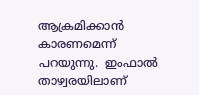ആക്രമിക്കാന്‍ കാരണമെന്ന് പറയുന്നു.  ഇംഫാല്‍ താഴ്വരയിലാണ്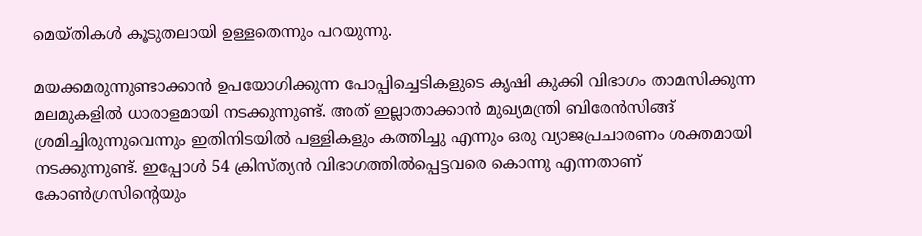മെയ്തികള്‍ കൂടുതലായി ഉള്ളതെന്നും പറയുന്നു.

മയക്കമരുന്നുണ്ടാക്കാന്‍ ഉപയോഗിക്കുന്ന പോപ്പിച്ചെടികളുടെ കൃഷി കുക്കി വിഭാഗം താമസിക്കുന്ന മലമുകളില്‍ ധാരാളമായി നടക്കുന്നുണ്ട്. അത് ഇല്ലാതാക്കാന്‍ മുഖ്യമന്ത്രി ബിരേന്‍സിങ്ങ് ശ്രമിച്ചിരുന്നുവെന്നും ഇതിനിടയില്‍ പള്ളികളും കത്തിച്ചു എന്നും ഒരു വ്യാജപ്രചാരണം ശക്തമായി നടക്കുന്നുണ്ട്. ഇപ്പോള്‍ 54 ക്രിസ്ത്യന്‍ വിഭാഗത്തില്‍പ്പെട്ടവരെ കൊന്നു എന്നതാണ് കോണ്‍ഗ്രസിന്റെയും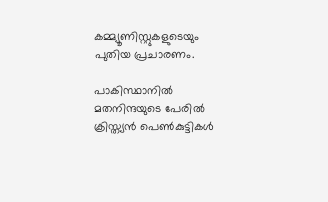കമ്മ്യൂണിസ്റ്റുകളുടെയും പുതിയ പ്രചാരണം.

പാകിസ്ഥാനില്‍ മതനിന്ദയുടെ പേരില്‍ ക്രിസ്ത്യന്‍ പെണ്‍കുട്ടികള്‍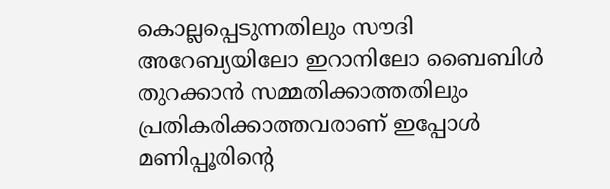കൊല്ലപ്പെടുന്നതിലും സൗദി അറേബ്യയിലോ ഇറാനിലോ ബൈബിള്‍ തുറക്കാന്‍ സമ്മതിക്കാത്തതിലും പ്രതികരിക്കാത്തവരാണ് ഇപ്പോള്‍ മണിപ്പൂരിന്റെ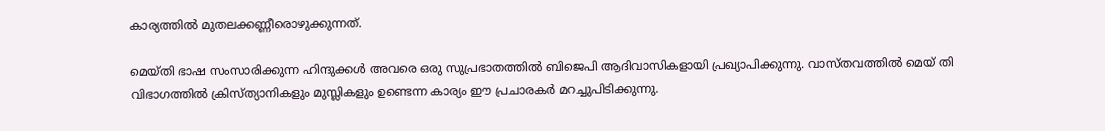കാര്യത്തില്‍ മുതലക്കണ്ണീരൊഴുക്കുന്നത്.

മെയ്തി ഭാഷ സംസാരിക്കുന്ന ഹിന്ദുക്കള്‍ അവരെ ഒരു സുപ്രഭാതത്തില്‍ ബിജെപി ആദിവാസികളായി പ്രഖ്യാപിക്കുന്നു. വാസ്തവത്തില്‍ മെയ് തി വിഭാഗത്തില്‍ ക്രിസ്ത്യാനികളും മുസ്ലികളും ഉണ്ടെന്ന കാര്യം ഈ പ്രചാരകര്‍ മറച്ചുപിടിക്കുന്നു.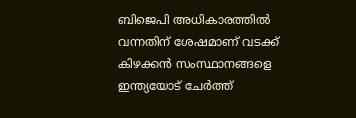ബിജെപി അധികാരത്തില്‍ വന്നതിന് ശേഷമാണ് വടക്ക് കിഴക്കന്‍ സംസ്ഥാനങ്ങളെ ഇന്ത്യയോട് ചേര്‍ത്ത്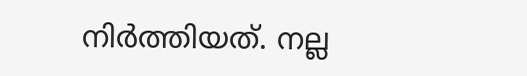നിര്‍ത്തിയത്. നല്ല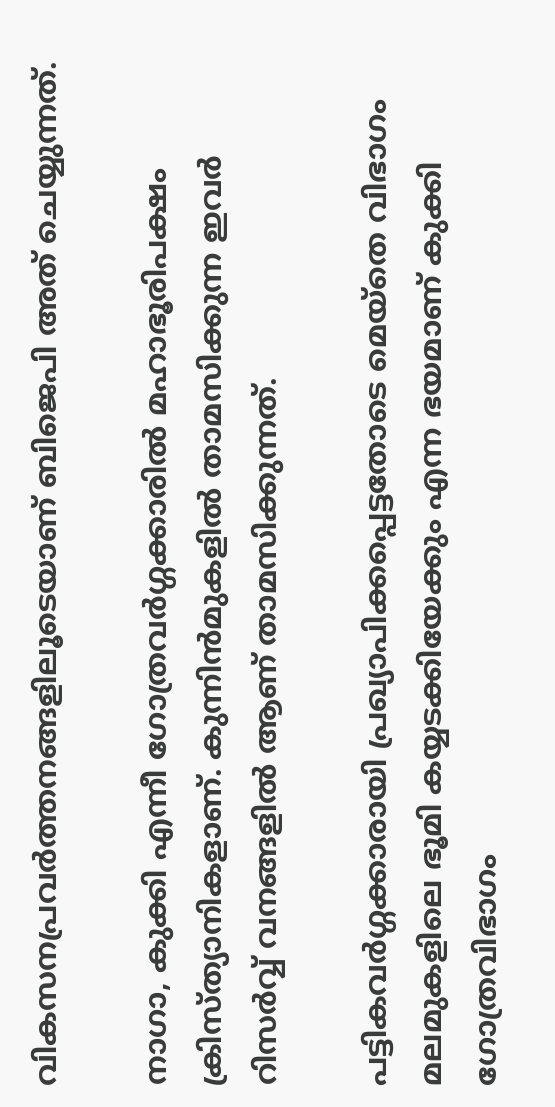വികസനപ്രവര്‍ത്തനങ്ങളിലൂടെയാണ് ബിജെപി അത് ചെയ്യുന്നത്.

നാഗാ, കുക്കി എന്നീ ഗോത്രവര്‍ഗ്ഗക്കാരില്‍ മഹാഭൂരിപക്ഷം ക്രിസ്ത്യാനികളാണ്. കുന്നിന്‍മുകളില്‍ താമസിക്കുന്ന ഇവര്‍ റിസര്‍വ്വ് വനങ്ങളില്‍ ആണ് താമസിക്കുന്നത്.

പട്ടികവര്‍ഗ്ഗക്കാരായി പ്രഖ്യാപിക്കപ്പെട്ടതോടെ മെയ്തെ വിഭാഗം മലമുകളിലെ ഭൂമി കയ്യടക്കിയേക്കും എന്ന ഭയമാണ് കുക്കി ഗോത്രവിഭാഗം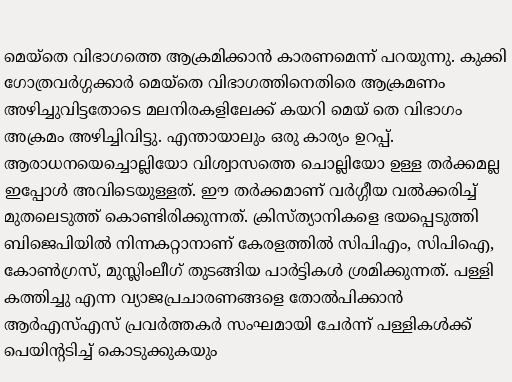മെയ്തെ വിഭാഗത്തെ ആക്രമിക്കാന്‍ കാരണമെന്ന് പറയുന്നു. കുക്കി ഗോത്രവര്‍ഗ്ഗക്കാര്‍ മെയ്തെ വിഭാഗത്തിനെതിരെ ആക്രമണം അഴിച്ചുവിട്ടതോടെ മലനിരകളിലേക്ക് കയറി മെയ് തെ വിഭാഗം അക്രമം അഴിച്ചിവിട്ടു. എന്തായാലും ഒരു കാര്യം ഉറപ്പ്. ആരാധനയെച്ചൊല്ലിയോ വിശ്വാസത്തെ ചൊല്ലിയോ ഉള്ള തര്‍ക്കമല്ല ഇപ്പോള്‍ അവിടെയുള്ളത്. ഈ തര്‍ക്കമാണ് വര്‍ഗ്ഗീയ വല്‍ക്കരിച്ച് മുതലെടുത്ത് കൊണ്ടിരിക്കുന്നത്. ക്രിസ്ത്യാനികളെ ഭയപ്പെടുത്തി ബിജെപിയില്‍ നിന്നകറ്റാനാണ് കേരളത്തില്‍ സിപിഎം, സിപിഐ, കോണ്‍ഗ്രസ്, മുസ്ലിംലീഗ് തുടങ്ങിയ പാര്‍ട്ടികള്‍ ശ്രമിക്കുന്നത്. പള്ളി കത്തിച്ചു എന്ന വ്യാജപ്രചാരണങ്ങളെ തോല്‍പിക്കാന്‍ ആര്‍എസ്എസ് പ്രവര്‍ത്തകര്‍ സംഘമായി ചേര്‍ന്ന് പള്ളികള്‍ക്ക് പെയിന്‍റടിച്ച് കൊടുക്കുകയും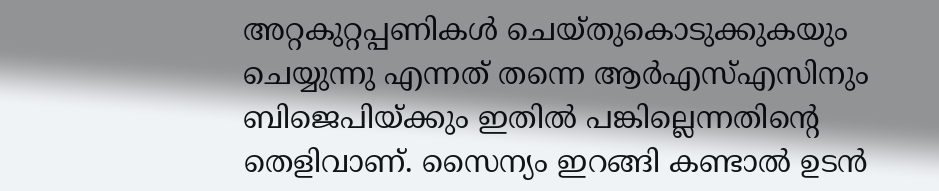അറ്റകുറ്റപ്പണികള്‍ ചെയ്തുകൊടുക്കുകയും ചെയ്യുന്നു എന്നത് തന്നെ ആര്‍എസ്എസിനും ബിജെപിയ്‌ക്കും ഇതില്‍ പങ്കില്ലെന്നതിന്റെ തെളിവാണ്. സൈന്യം ഇറങ്ങി കണ്ടാല്‍ ഉടന്‍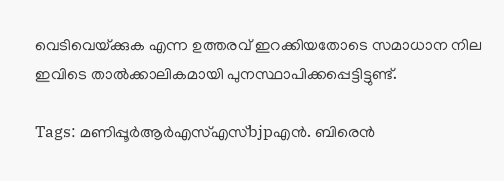വെടിവെയ്‌ക്കുക എന്ന ഉത്തരവ് ഇറക്കിയതോടെ സമാധാന നില ഇവിടെ താല്‍ക്കാലികമായി പുനസ്ഥാപിക്കപ്പെട്ടിട്ടുണ്ട്.

Tags: മണിപ്പൂര്‍ആര്‍എസ്എസ്bjpഎന്‍. ബിരെന്‍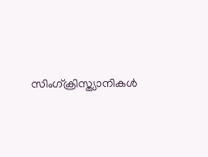സിംഗ്ക്രിസ്ത്യാനികള്‍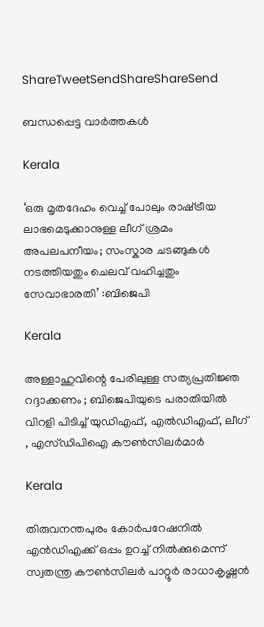ShareTweetSendShareShareSend

ബന്ധപ്പെട്ട വാര്‍ത്തകള്‍

Kerala

‘ഒരു മൃതദേഹം വെച്ച് പോലും രാഷ്‌ട്രീയ ലാഭമെടുക്കാനുള്ള ലീഗ് ശ്രമം അപലപനീയം; സംസ്കാര ചടങ്ങുകൾ നടത്തിയതും ചെലവ് വഹിച്ചതും സേവാഭാരതി’ :ബിജെപി

Kerala

അള്ളാഹുവിന്റെ പേരിലുള്ള സത്യപ്രതിജ്ഞ റദ്ദാക്കണം ; ബിജെപിയുടെ പരാതിയിൽ വിറളി പിടിച്ച് യുഡിഎഫ്, എൽഡിഎഫ്, ലീഗ് , എസ്ഡിപിഐ കൗൺസിലർമാർ

Kerala

തിരുവനന്തപുരം കോര്‍പറേഷനില്‍ എന്‍ഡിഎക്ക് ഒപ്പം ഉറച്ച് നില്‍ക്കുമെന്ന് സ്വതന്ത്ര കൗണ്‍സിലര്‍ പാറ്റൂര്‍ രാധാകൃഷ്ണന്‍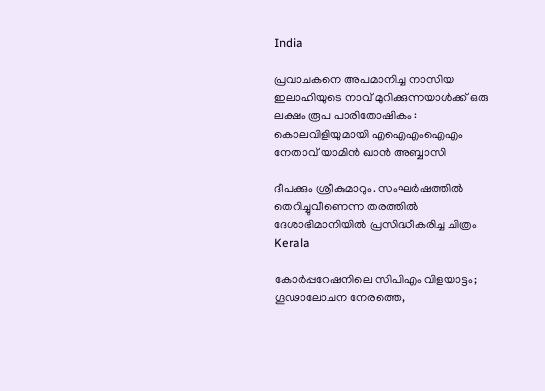India

പ്രവാചകനെ അപമാനിച്ച നാസിയ ഇലാഹിയുടെ നാവ് മുറിക്കുന്നയാൾക്ക് ഒരു ലക്ഷം രൂപ പാരിതോഷികം : കൊലവിളിയുമായി എഐഎംഐഎം നേതാവ് യാമിൻ ഖാൻ അബ്ബാസി

ദീപക്കും ശ്രീകുമാറും. സംഘര്‍ഷത്തില്‍ തെറിച്ചുവീണെന്ന തരത്തില്‍ ദേശാഭിമാനിയില്‍ പ്രസിദ്ധീകരിച്ച ചിത്രം
Kerala

കോര്‍പ്പറേഷനിലെ സിപിഎം വിളയാട്ടം; ഗൂഢാലോചന നേരത്തെ,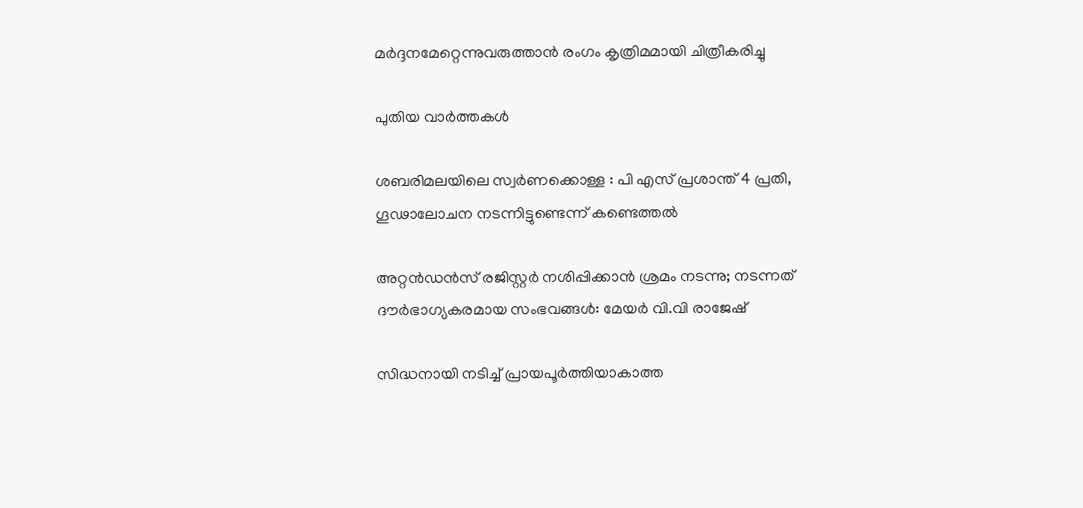മര്‍ദ്ദനമേറ്റെന്നുവരുത്താന്‍ രംഗം കൃത്രിമമായി ചിത്രീകരിച്ചു

പുതിയ വാര്‍ത്തകള്‍

ശബരിമലയിലെ സ്വര്‍ണക്കൊള്ള : പി എസ് പ്രശാന്ത് 4 പ്രതി, ഗൂഢാലോചന നടന്നിട്ടുണ്ടെന്ന് കണ്ടെത്തല്‍

അറ്റൻഡൻസ് രജിസ്റ്റർ നശിപ്പിക്കാൻ ശ്രമം നടന്നു; നടന്നത് ദൗർഭാഗ്യകരമായ സംഭവങ്ങൾ: മേയർ വി.വി രാജേഷ്

സിദ്ധനായി നടിച്ച് പ്രായപൂർത്തിയാകാത്ത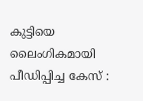കുട്ടിയെ ലൈംഗികമായി പീഡിപ്പിച്ച കേസ് :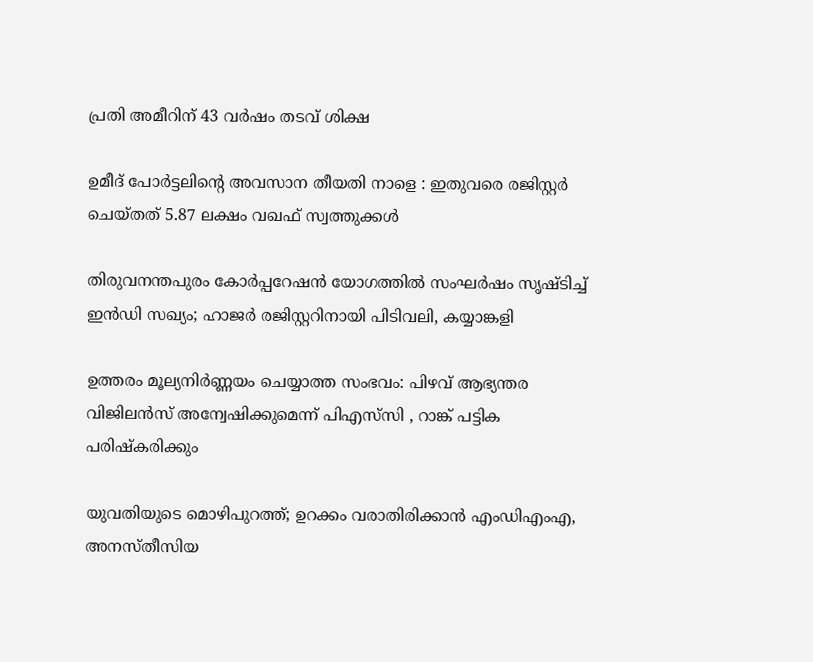പ്രതി അമീറിന് 43 വർഷം തടവ് ശിക്ഷ

ഉമീദ് പോർട്ടലിന്റെ അവസാന തീയതി നാളെ : ഇതുവരെ രജിസ്റ്റർ ചെയ്തത് 5.87 ലക്ഷം വഖഫ് സ്വത്തുക്കൾ

തിരുവനന്തപുരം കോർപ്പറേഷൻ യോഗത്തിൽ സംഘർഷം സൃഷ്ടിച്ച് ഇൻഡി സഖ്യം; ഹാജര്‍ രജിസ്റ്ററിനായി പിടിവലി, കയ്യാങ്കളി

ഉത്തരം മൂല്യനിർണ്ണയം ചെയ്യാത്ത സംഭവം: പിഴവ് ആഭ്യന്തര വിജിലൻസ് അന്വേഷിക്കുമെന്ന് പിഎസ്‌സി , റാങ്ക് പട്ടിക പരിഷ്‌കരിക്കും

യുവതിയുടെ മൊഴിപുറത്ത്; ഉറക്കം വരാതിരിക്കാന്‍ എംഡിഎംഎ, അനസ്തീസിയ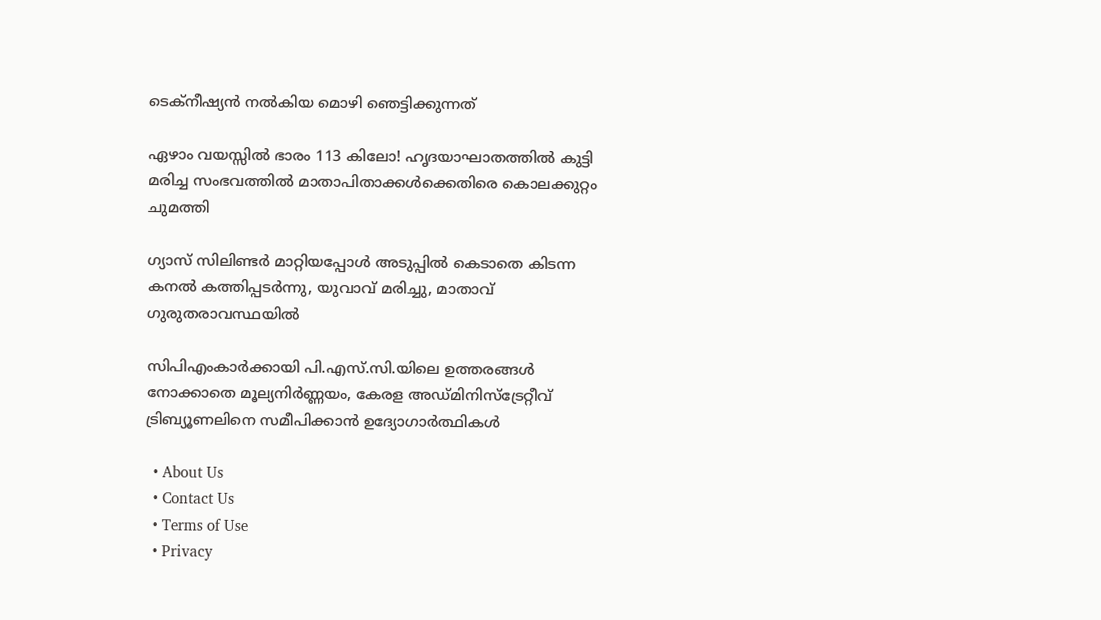ടെക്നീഷ്യന്‍ നൽകിയ മൊഴി ഞെട്ടിക്കുന്നത്

ഏഴാം വയസ്സിൽ ഭാരം 113 കിലോ! ഹൃദയാഘാതത്തിൽ കുട്ടി മരിച്ച സംഭവത്തിൽ മാതാപിതാക്കൾക്കെതിരെ കൊലക്കുറ്റം ചുമത്തി

ഗ്യാസ് സിലിണ്ടർ മാറ്റിയപ്പോൾ അടുപ്പിൽ കെടാതെ കിടന്ന കനൽ കത്തിപ്പടർന്നു, യുവാവ് മരിച്ചു, മാതാവ് ഗുരുതരാവസ്ഥയിൽ

സിപിഎംകാർക്കായി പി.എസ്.സി.യിലെ ഉത്തരങ്ങൾ നോക്കാതെ മൂല്യനിര്‍ണ്ണയം, കേരള അഡ്മിനിസ്ട്രേറ്റീവ് ട്രിബ്യൂണലിനെ സമീപിക്കാൻ ഉദ്യോഗാർത്ഥികൾ

  • About Us
  • Contact Us
  • Terms of Use
  • Privacy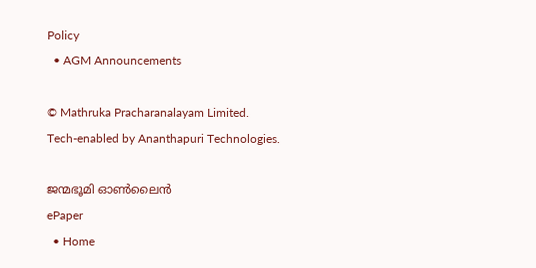Policy
  • AGM Announcements

© Mathruka Pracharanalayam Limited.
Tech-enabled by Ananthapuri Technologies.

ജന്മഭൂമി ഓണ്‍ലൈന്‍
ePaper
  • Home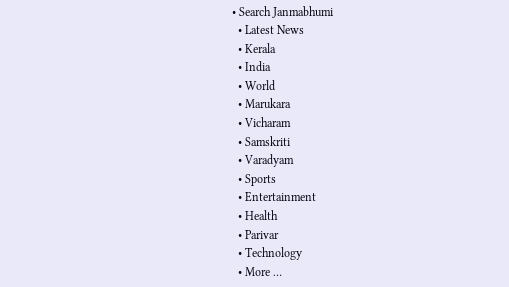• Search Janmabhumi
  • Latest News
  • Kerala
  • India
  • World
  • Marukara
  • Vicharam
  • Samskriti
  • Varadyam
  • Sports
  • Entertainment
  • Health
  • Parivar
  • Technology
  • More …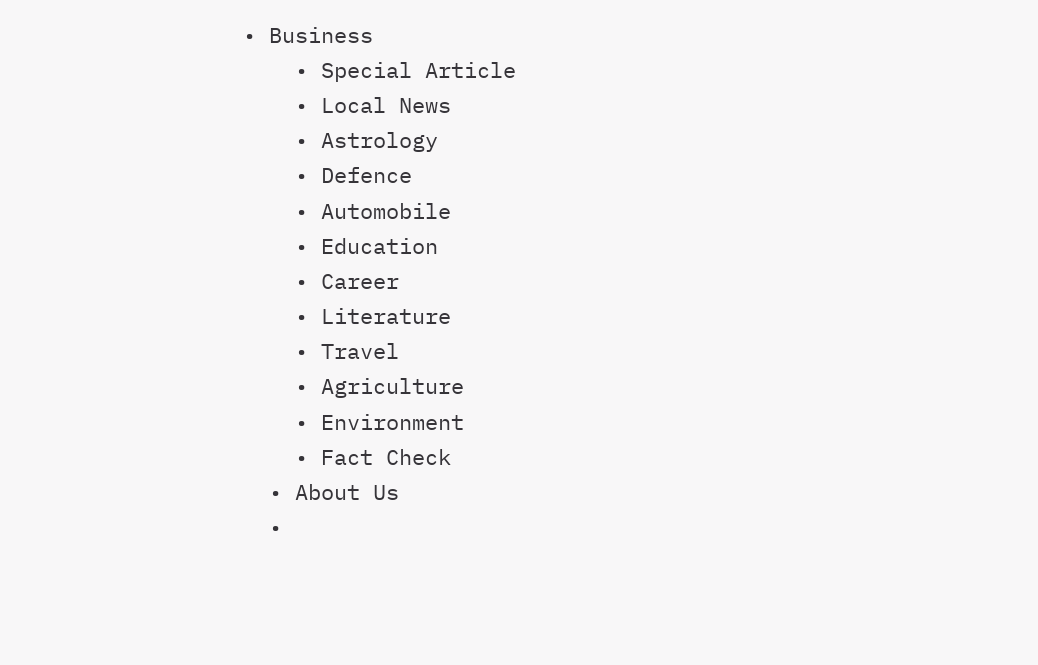• Business
    • Special Article
    • Local News
    • Astrology
    • Defence
    • Automobile
    • Education
    • Career
    • Literature
    • Travel
    • Agriculture
    • Environment
    • Fact Check
  • About Us
  •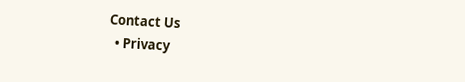Contact Us
  • Privacy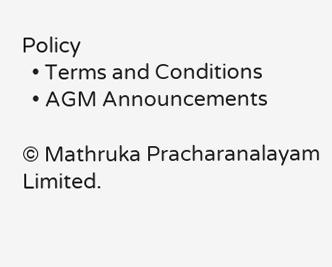Policy
  • Terms and Conditions
  • AGM Announcements

© Mathruka Pracharanalayam Limited.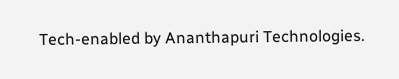Tech-enabled by Ananthapuri Technologies.